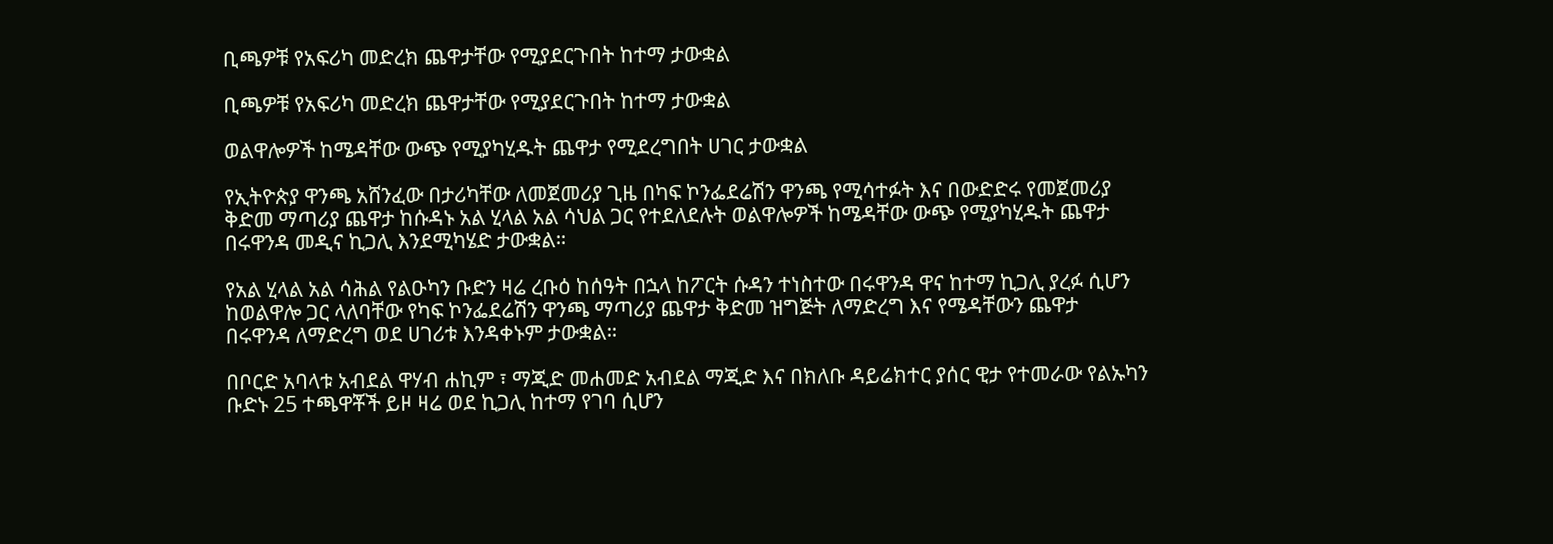ቢጫዎቹ የአፍሪካ መድረክ ጨዋታቸው የሚያደርጉበት ከተማ ታውቋል

ቢጫዎቹ የአፍሪካ መድረክ ጨዋታቸው የሚያደርጉበት ከተማ ታውቋል

ወልዋሎዎች ከሜዳቸው ውጭ የሚያካሂዱት ጨዋታ የሚደረግበት ሀገር ታውቋል

የኢትዮጵያ ዋንጫ አሸንፈው በታሪካቸው ለመጀመሪያ ጊዜ በካፍ ኮንፌደሬሽን ዋንጫ የሚሳተፉት እና በውድድሩ የመጀመሪያ ቅድመ ማጣሪያ ጨዋታ ከሱዳኑ አል ሂላል አል ሳህል ጋር የተደለደሉት ወልዋሎዎች ከሜዳቸው ውጭ የሚያካሂዱት ጨዋታ በሩዋንዳ መዲና ኪጋሊ እንደሚካሄድ ታውቋል።

የአል ሂላል አል ሳሕል የልዑካን ቡድን ዛሬ ረቡዕ ከሰዓት በኋላ ከፖርት ሱዳን ተነስተው በሩዋንዳ ዋና ከተማ ኪጋሊ ያረፉ ሲሆን ከወልዋሎ ጋር ላለባቸው የካፍ ኮንፌደሬሽን ዋንጫ ማጣሪያ ጨዋታ ቅድመ ዝግጅት ለማድረግ እና የሜዳቸውን ጨዋታ በሩዋንዳ ለማድረግ ወደ ሀገሪቱ እንዳቀኑም ታውቋል።

በቦርድ አባላቱ አብደል ዋሃብ ሐኪም ፣ ማጂድ መሐመድ አብደል ማጂድ እና በክለቡ ዳይሬክተር ያሰር ዊታ የተመራው የልኡካን ቡድኑ 25 ተጫዋቾች ይዞ ዛሬ ወደ ኪጋሊ ከተማ የገባ ሲሆን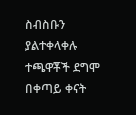ስብስቡን ያልተቀላቀሉ ተጫዋቾች ደግሞ በቀጣይ ቀናት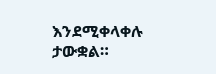እንደሚቀላቀሉ ታውቋል።